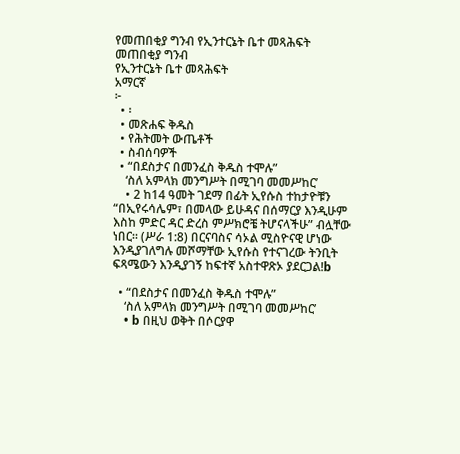የመጠበቂያ ግንብ የኢንተርኔት ቤተ መጻሕፍት
መጠበቂያ ግንብ
የኢንተርኔት ቤተ መጻሕፍት
አማርኛ
፦
  • ፡
  • መጽሐፍ ቅዱስ
  • የሕትመት ውጤቶች
  • ስብሰባዎች
  • “በደስታና በመንፈስ ቅዱስ ተሞሉ”
    ‘ስለ አምላክ መንግሥት በሚገባ መመሥከር’
    • 2 ከ14 ዓመት ገደማ በፊት ኢየሱስ ተከታዮቹን “በኢየሩሳሌም፣ በመላው ይሁዳና በሰማርያ እንዲሁም እስከ ምድር ዳር ድረስ ምሥክሮቼ ትሆናላችሁ” ብሏቸው ነበር። (ሥራ 1:8) በርናባስና ሳኦል ሚስዮናዊ ሆነው እንዲያገለግሉ መሾማቸው ኢየሱስ የተናገረው ትንቢት ፍጻሜውን እንዲያገኝ ከፍተኛ አስተዋጽኦ ያደርጋል!b

  • “በደስታና በመንፈስ ቅዱስ ተሞሉ”
    ‘ስለ አምላክ መንግሥት በሚገባ መመሥከር’
    • b በዚህ ወቅት በሶርያዋ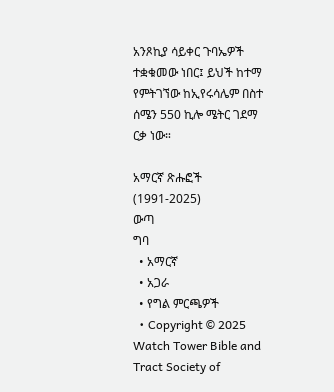አንጾኪያ ሳይቀር ጉባኤዎች ተቋቁመው ነበር፤ ይህች ከተማ የምትገኘው ከኢየሩሳሌም በስተ ሰሜን 550 ኪሎ ሜትር ገደማ ርቃ ነው።

አማርኛ ጽሑፎች (1991-2025)
ውጣ
ግባ
  • አማርኛ
  • አጋራ
  • የግል ምርጫዎች
  • Copyright © 2025 Watch Tower Bible and Tract Society of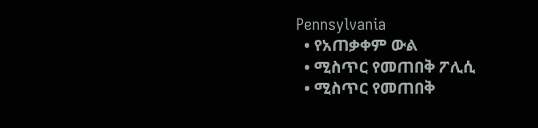Pennsylvania
  • የአጠቃቀም ውል
  • ሚስጥር የመጠበቅ ፖሊሲ
  • ሚስጥር የመጠበቅ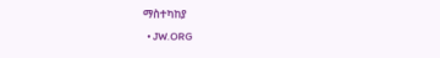ማስተካከያ
  • JW.ORG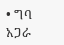• ግባ
አጋራ